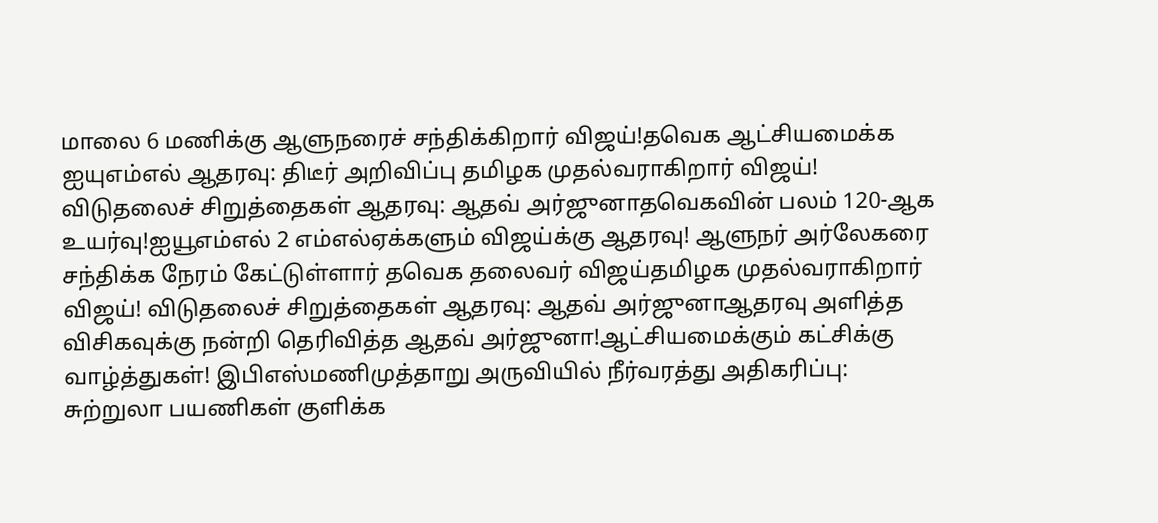மாலை 6 மணிக்கு ஆளுநரைச் சந்திக்கிறார் விஜய்!தவெக ஆட்சியமைக்க ஐயுஎம்எல் ஆதரவு: திடீர் அறிவிப்பு தமிழக முதல்வராகிறார் விஜய்! விடுதலைச் சிறுத்தைகள் ஆதரவு: ஆதவ் அர்ஜுனாதவெகவின் பலம் 120-ஆக உயர்வு!ஐயூஎம்எல் 2 எம்எல்ஏக்களும் விஜய்க்கு ஆதரவு! ஆளுநர் அர்லேகரை சந்திக்க நேரம் கேட்டுள்ளார் தவெக தலைவர் விஜய்தமிழக முதல்வராகிறார் விஜய்! விடுதலைச் சிறுத்தைகள் ஆதரவு: ஆதவ் அர்ஜுனாஆதரவு அளித்த விசிகவுக்கு நன்றி தெரிவித்த ஆதவ் அர்ஜுனா!ஆட்சியமைக்கும் கட்சிக்கு வாழ்த்துகள்! இபிஎஸ்மணிமுத்தாறு அருவியில் நீர்வரத்து அதிகரிப்பு: சுற்றுலா பயணிகள் குளிக்க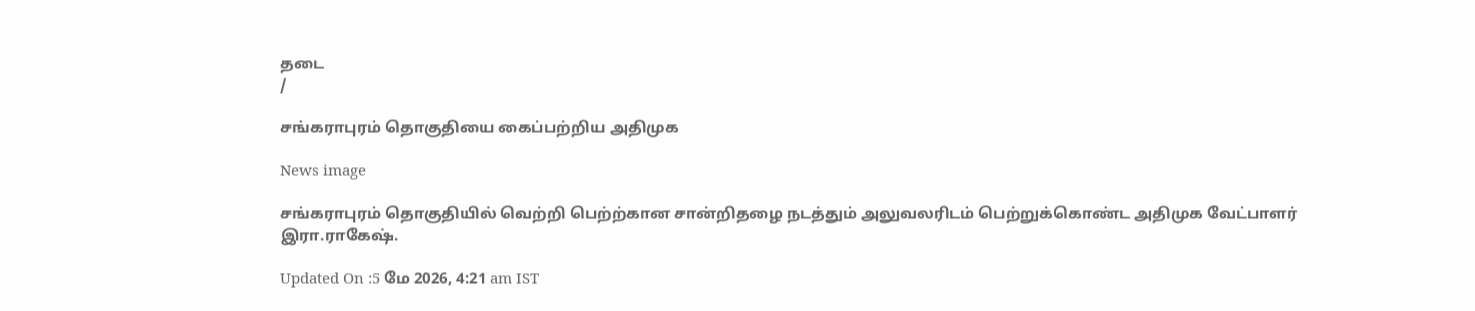தடை
/

சங்கராபுரம் தொகுதியை கைப்பற்றிய அதிமுக

News image

சங்கராபுரம் தொகுதியில் வெற்றி பெற்ற்கான சான்றிதழை நடத்தும் அலுவலரிடம் பெற்றுக்கொண்ட அதிமுக வேட்பாளர் இரா.ராகேஷ்.

Updated On :5 மே 2026, 4:21 am IST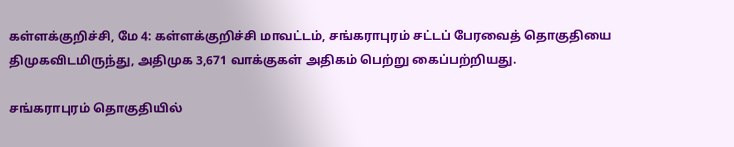கள்ளக்குறிச்சி, மே 4: கள்ளக்குறிச்சி மாவட்டம், சங்கராபுரம் சட்டப் பேரவைத் தொகுதியை திமுகவிடமிருந்து, அதிமுக 3,671 வாக்குகள் அதிகம் பெற்று கைப்பற்றியது.

சங்கராபுரம் தொகுதியில்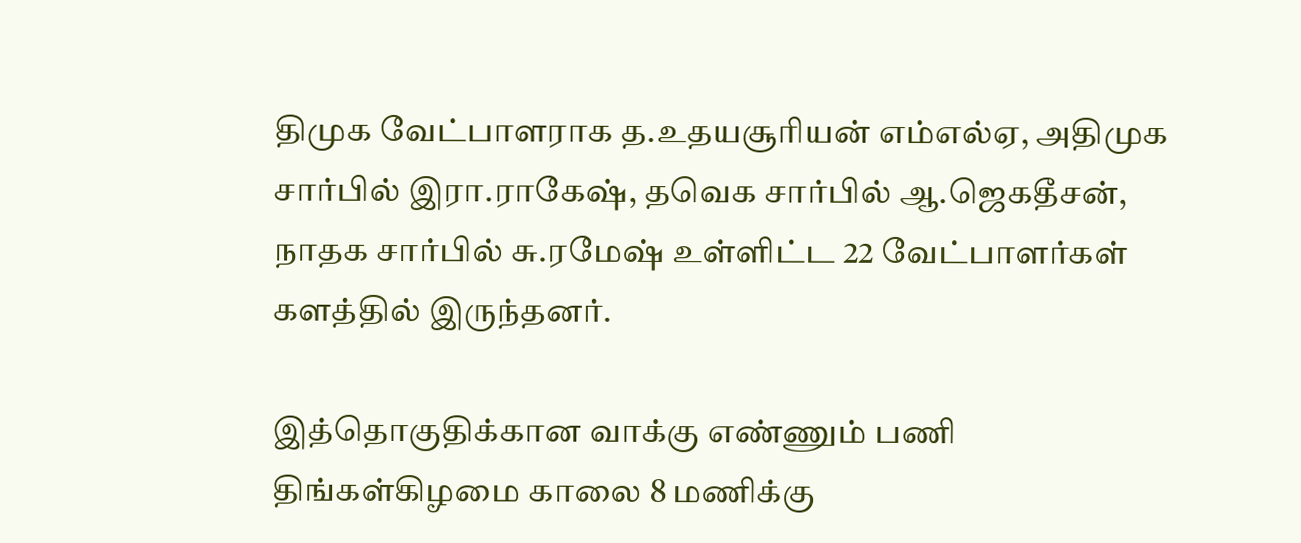திமுக வேட்பாளராக த.உதயசூரியன் எம்எல்ஏ, அதிமுக சார்பில் இரா.ராகேஷ், தவெக சார்பில் ஆ.ஜெகதீசன், நாதக சார்பில் சு.ரமேஷ் உள்ளிட்ட 22 வேட்பாளர்கள் களத்தில் இருந்தனர்.

இத்தொகுதிக்கான வாக்கு எண்ணும் பணி திங்கள்கிழமை காலை 8 மணிக்கு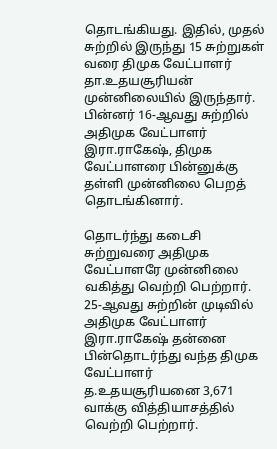தொடங்கியது. இதில், முதல் சுற்றில் இருந்து 15 சுற்றுகள் வரை திமுக வேட்பாளர் தா.உதயசூரியன் முன்னிலையில் இருந்தார். பின்னர் 16-ஆவது சுற்றில் அதிமுக வேட்பாளர் இரா.ராகேஷ், திமுக வேட்பாளரை பின்னுக்கு தள்ளி முன்னிலை பெறத் தொடங்கினார்.

தொடர்ந்து கடைசி சுற்றுவரை அதிமுக வேட்பாளரே முன்னிலை வகித்து வெற்றி பெற்றார். 25-ஆவது சுற்றின் முடிவில் அதிமுக வேட்பாளர் இரா.ராகேஷ் தன்னை பின்தொடர்ந்து வந்த திமுக வேட்பாளர் த.உதயசூரியனை 3,671 வாக்கு வித்தியாசத்தில் வெற்றி பெற்றார்.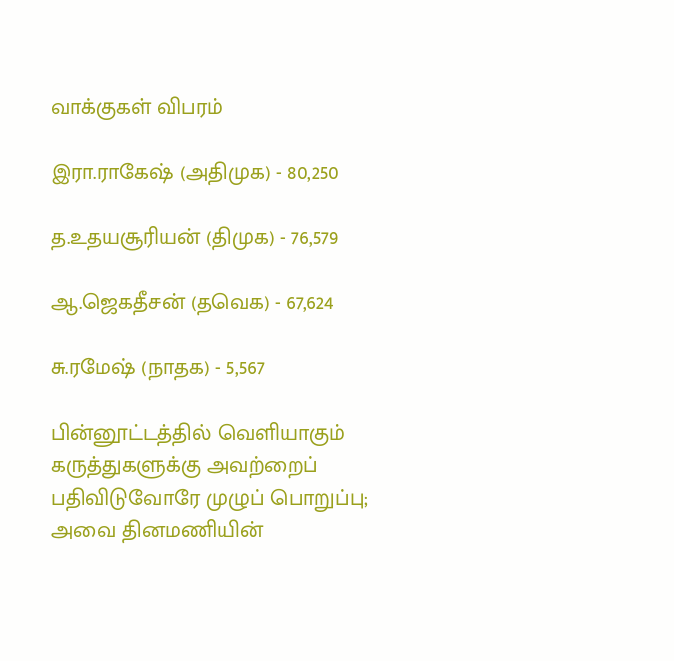வாக்குகள் விபரம்

இரா.ராகேஷ் (அதிமுக) - 80,250

த.உதயசூரியன் (திமுக) - 76,579

ஆ.ஜெகதீசன் (தவெக) - 67,624

சு.ரமேஷ் (நாதக) - 5,567

பின்னூட்டத்தில் வெளியாகும் கருத்துகளுக்கு அவற்றைப் பதிவிடுவோரே முழுப் பொறுப்பு; அவை தினமணியின்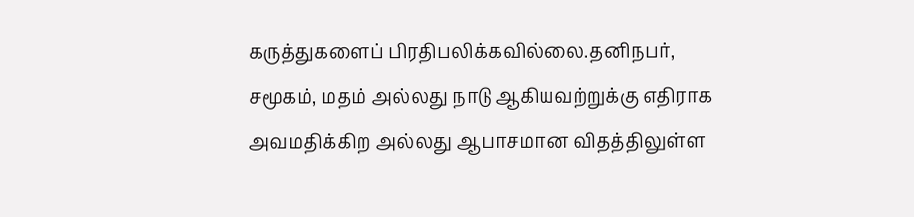கருத்துகளைப் பிரதிபலிக்கவில்லை.தனிநபர், சமூகம், மதம் அல்லது நாடு ஆகியவற்றுக்கு எதிராக அவமதிக்கிற அல்லது ஆபாசமான விதத்திலுள்ள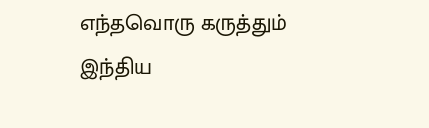எந்தவொரு கருத்தும் இந்திய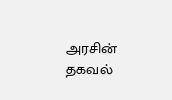அரசின் தகவல்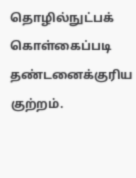தொழில்நுட்பக் கொள்கைப்படி தண்டனைக்குரிய குற்றம்.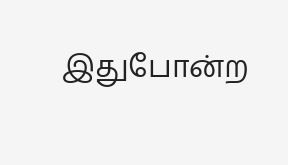இதுபோன்ற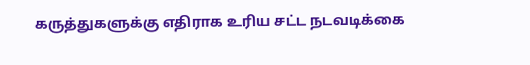கருத்துகளுக்கு எதிராக உரிய சட்ட நடவடிக்கை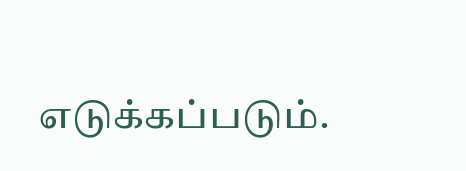எடுக்கப்படும்.